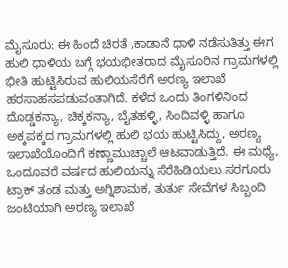ಮೈಸೂರು: ಈ ಹಿಂದೆ ಚಿರತೆ ,ಕಾಡಾನೆ ಧಾಳಿ ನಡೆಸುತಿತ್ತು ಈಗ ಹುಲಿ ಧಾಳಿಯ ಬಗ್ಗೆ ಭಯಭೀತರಾದ ಮೈಸೂರಿನ ಗ್ರಾಮಗಳಲ್ಲಿ ಭೀತಿ ಹುಟ್ಟಿಸಿರುವ ಹುಲಿಯಸೆರೆಗೆ ಅರಣ್ಯ ಇಲಾಖೆ ಹರಸಾಹಸಪಡುವಂತಾಗಿದೆ. ಕಳೆದ ಒಂದು ತಿಂಗಳಿನಿಂದ ದೊಡ್ಡಕನ್ಯಾ, ಚಿಕ್ಕಕನ್ಯಾ, ಬೈತಹಳ್ಳಿ, ಸಿಂದಿವಳ್ಳಿ ಹಾಗೂ ಅಕ್ಕಪಕ್ಕದ ಗ್ರಾಮಗಳಲ್ಲಿ ಹುಲಿ ಭಯ ಹುಟ್ಟಿಸಿದ್ದು, ಅರಣ್ಯ ಇಲಾಖೆಯೊಂದಿಗೆ ಕಣ್ಣಾಮುಚ್ಚಾಲೆ ಆಟವಾಡುತ್ತಿದೆ. ಈ ಮಧ್ಯೆ, ಒಂದೂವರೆ ವರ್ಷದ ಹುಲಿಯನ್ನು ಸೆರೆಹಿಡಿಯಲು ಸರಗೂರು ಟ್ರಾಕ್ ತಂಡ ಮತ್ತು ಅಗ್ನಿಶಾಮಕ, ತುರ್ತು ಸೇವೆಗಳ ಸಿಬ್ಬಂದಿ ಜಂಟಿಯಾಗಿ ಅರಣ್ಯ ಇಲಾಖೆ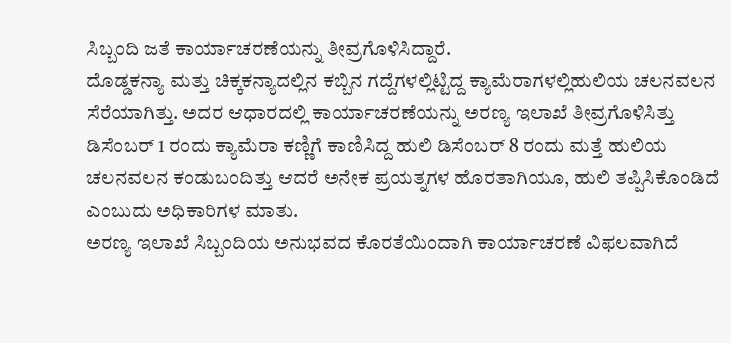ಸಿಬ್ಬಂದಿ ಜತೆ ಕಾರ್ಯಾಚರಣೆಯನ್ನು ತೀವ್ರಗೊಳಿಸಿದ್ದಾರೆ.
ದೊಡ್ಡಕನ್ಯಾ ಮತ್ತು ಚಿಕ್ಕಕನ್ಯಾದಲ್ಲಿನ ಕಬ್ಬಿನ ಗದ್ದೆಗಳಲ್ಲಿಟ್ಟಿದ್ದ ಕ್ಯಾಮೆರಾಗಳಲ್ಲಿಹುಲಿಯ ಚಲನವಲನ ಸೆರೆಯಾಗಿತ್ತು. ಅದರ ಆಧಾರದಲ್ಲಿ ಕಾರ್ಯಾಚರಣೆಯನ್ನು ಅರಣ್ಯ ಇಲಾಖೆ ತೀವ್ರಗೊಳಿಸಿತ್ತು ಡಿಸೆಂಬರ್ 1 ರಂದು ಕ್ಯಾಮೆರಾ ಕಣ್ಣಿಗೆ ಕಾಣಿಸಿದ್ದ ಹುಲಿ ಡಿಸೆಂಬರ್ 8 ರಂದು ಮತ್ತೆ ಹುಲಿಯ ಚಲನವಲನ ಕಂಡುಬಂದಿತ್ತು ಆದರೆ ಅನೇಕ ಪ್ರಯತ್ನಗಳ ಹೊರತಾಗಿಯೂ, ಹುಲಿ ತಪ್ಪಿಸಿಕೊಂಡಿದೆ ಎಂಬುದು ಅಧಿಕಾರಿಗಳ ಮಾತು.
ಅರಣ್ಯ ಇಲಾಖೆ ಸಿಬ್ಬಂದಿಯ ಅನುಭವದ ಕೊರತೆಯಿಂದಾಗಿ ಕಾರ್ಯಾಚರಣೆ ವಿಫಲವಾಗಿದೆ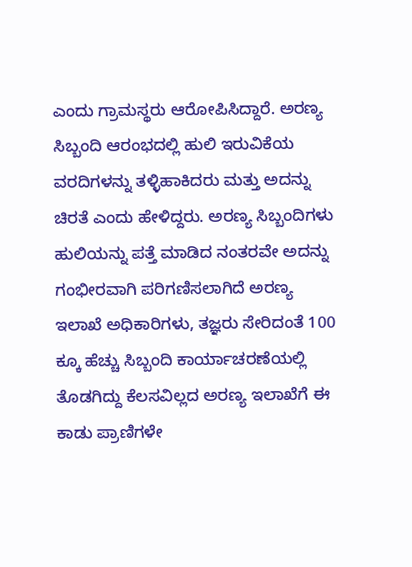ಎಂದು ಗ್ರಾಮಸ್ಥರು ಆರೋಪಿಸಿದ್ದಾರೆ. ಅರಣ್ಯ ಸಿಬ್ಬಂದಿ ಆರಂಭದಲ್ಲಿ ಹುಲಿ ಇರುವಿಕೆಯ ವರದಿಗಳನ್ನು ತಳ್ಳಿಹಾಕಿದರು ಮತ್ತು ಅದನ್ನು ಚಿರತೆ ಎಂದು ಹೇಳಿದ್ದರು. ಅರಣ್ಯ ಸಿಬ್ಬಂದಿಗಳು ಹುಲಿಯನ್ನು ಪತ್ತೆ ಮಾಡಿದ ನಂತರವೇ ಅದನ್ನು ಗಂಭೀರವಾಗಿ ಪರಿಗಣಿಸಲಾಗಿದೆ ಅರಣ್ಯ ಇಲಾಖೆ ಅಧಿಕಾರಿಗಳು, ತಜ್ಞರು ಸೇರಿದಂತೆ 100 ಕ್ಕೂ ಹೆಚ್ಚು ಸಿಬ್ಬಂದಿ ಕಾರ್ಯಾಚರಣೆಯಲ್ಲಿ ತೊಡಗಿದ್ದು ಕೆಲಸವಿಲ್ಲದ ಅರಣ್ಯ ಇಲಾಖೆಗೆ ಈ ಕಾಡು ಪ್ರಾಣಿಗಳೇ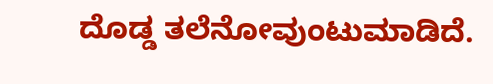ದೊಡ್ಡ ತಲೆನೋವುಂಟುಮಾಡಿದೆ.